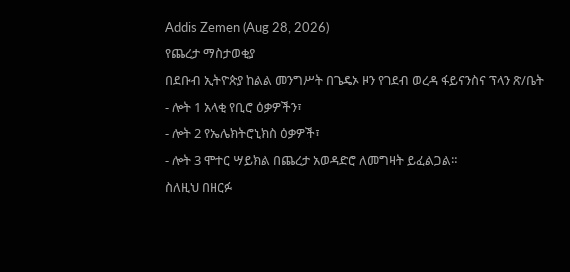Addis Zemen (Aug 28, 2026)
የጨረታ ማስታወቂያ
በደቡብ ኢትዮጵያ ከልል መንግሥት በጌዴኦ ዞን የገደብ ወረዳ ፋይናንስና ፕላን ጽ/ቤት
- ሎት 1 አላቂ የቢሮ ዕቃዎችን፣
- ሎት 2 የኤሌክትሮኒክስ ዕቃዎች፣
- ሎት 3 ሞተር ሣይክል በጨረታ አወዳድሮ ለመግዛት ይፈልጋል።
ስለዚህ በዘርፉ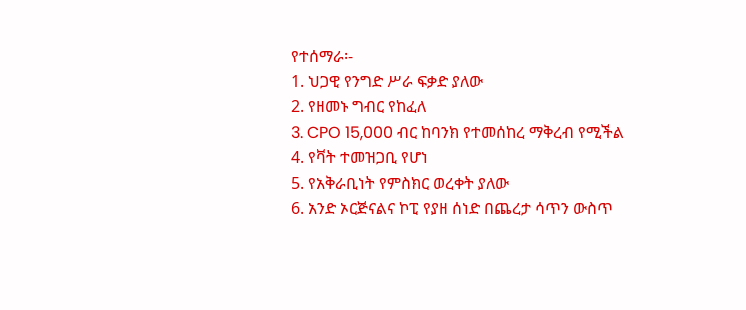የተሰማራ፡-
1. ህጋዊ የንግድ ሥራ ፍቃድ ያለው
2. የዘመኑ ግብር የከፈለ
3. CPO 15,000 ብር ከባንክ የተመሰከረ ማቅረብ የሚችል
4. የቫት ተመዝጋቢ የሆነ
5. የአቅራቢነት የምስክር ወረቀት ያለው
6. አንድ ኦርጅናልና ኮፒ የያዘ ሰነድ በጨረታ ሳጥን ውስጥ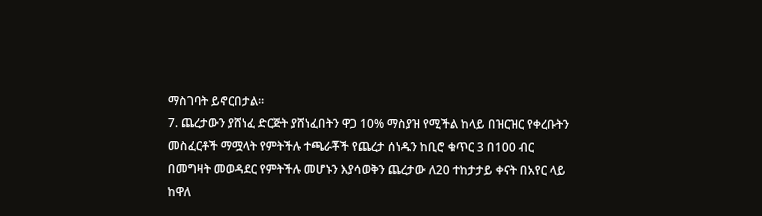ማስገባት ይኖርበታል።
7. ጨረታውን ያሸነፈ ድርጅት ያሸነፈበትን ዋጋ 10% ማስያዝ የሚችል ከላይ በዝርዝር የቀረቡትን መስፈርቶች ማሟላት የምትችሉ ተጫራቾች የጨረታ ሰነዱን ከቢሮ ቁጥር 3 በ100 ብር በመግዛት መወዳደር የምትችሉ መሆኑን እያሳወቅን ጨረታው ለ20 ተከታታይ ቀናት በአየር ላይ ከዋለ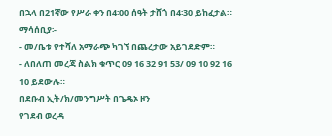በኋላ በ21ኛው የሥራ ቀን በ4፡00 ሰዓት ታሸጎ በ4፡30 ይከፈታል።
ማሳሰቢያ፡-
- መ/ቤቱ የተሻለ አማራጭ ካገኘ በጨረታው አይገደድም።
- ለበለጠ መረጃ ስልክ ቁጥር 09 16 32 91 53/ 09 10 92 16 10 ይደውሉ።
በደቡብ ኢት/ክ/መንግሥት በጌዴኦ ዞን
የገደብ ወረዳ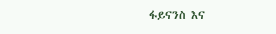ፋይናንስ እና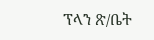ፕላን ጽ/ቤት